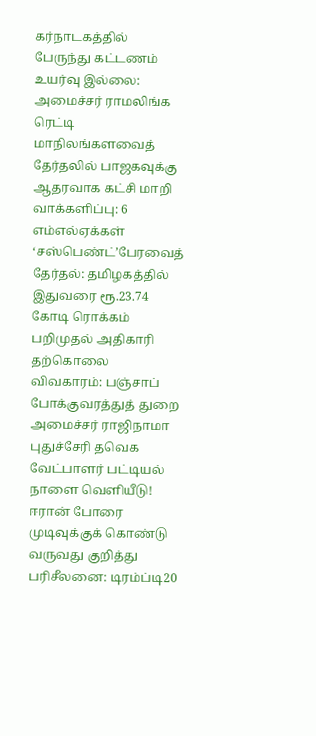கர்நாடகத்தில் பேருந்து கட்டணம் உயர்வு இல்லை: அமைச்சர் ராமலிங்க ரெட்டி மாநிலங்களவைத் தேர்தலில் பாஜகவுக்கு ஆதரவாக கட்சி மாறி வாக்களிப்பு: 6 எம்எல்ஏக்கள் ‘சஸ்பெண்ட்’பேரவைத் தேர்தல்: தமிழகத்தில் இதுவரை ரூ.23.74 கோடி ரொக்கம் பறிமுதல் அதிகாரி தற்கொலை விவகாரம்: பஞ்சாப் போக்குவரத்துத் துறை அமைச்சர் ராஜிநாமா புதுச்சேரி தவெக வேட்பாளர் பட்டியல் நாளை வெளியீடு! ஈரான் போரை முடிவுக்குக் கொண்டு வருவது குறித்து பரிசீலனை: டிரம்ப்டி20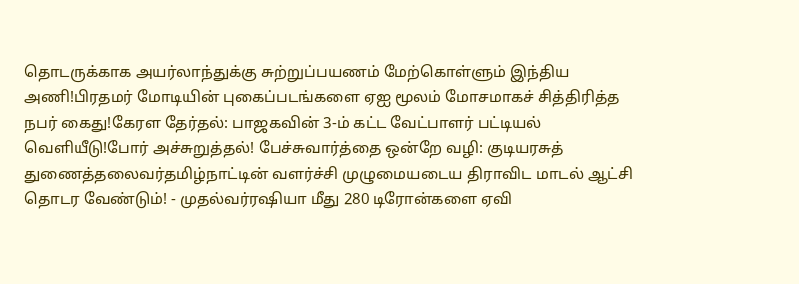தொடருக்காக அயர்லாந்துக்கு சுற்றுப்பயணம் மேற்கொள்ளும் இந்திய அணி!பிரதமர் மோடியின் புகைப்படங்களை ஏஐ மூலம் மோசமாகச் சித்திரித்த நபர் கைது!கேரள தேர்தல்: பாஜகவின் 3-ம் கட்ட வேட்பாளர் பட்டியல் வெளியீடு!போர் அச்சுறுத்தல்! பேச்சுவார்த்தை ஒன்றே வழி: குடியரசுத் துணைத்தலைவர்தமிழ்நாட்டின் வளர்ச்சி முழுமையடைய திராவிட மாடல் ஆட்சி தொடர வேண்டும்! - முதல்வர்ரஷியா மீது 280 டிரோன்களை ஏவி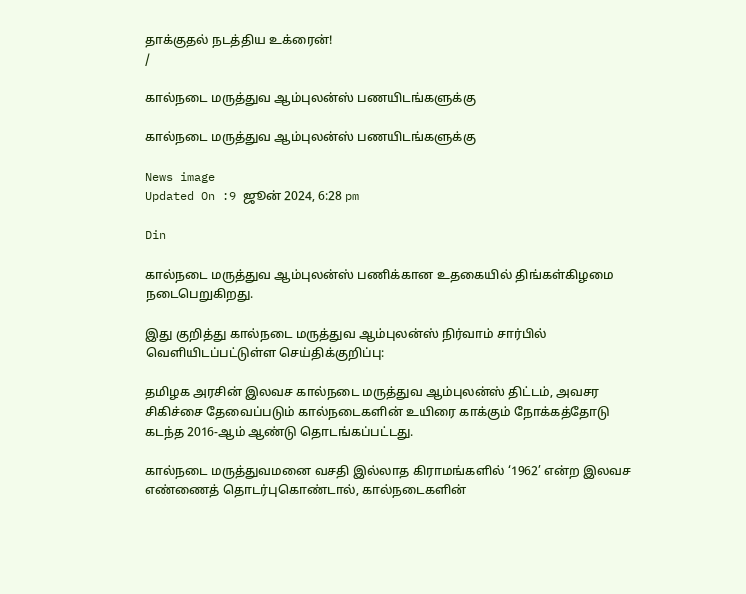தாக்குதல் நடத்திய உக்ரைன்!
/

கால்நடை மருத்துவ ஆம்புலன்ஸ் பணயிடங்களுக்கு

கால்நடை மருத்துவ ஆம்புலன்ஸ் பணயிடங்களுக்கு

News image
Updated On :9 ஜூன் 2024, 6:28 pm

Din

கால்நடை மருத்துவ ஆம்புலன்ஸ் பணிக்கான உதகையில் திங்கள்கிழமை நடைபெறுகிறது.

இது குறித்து கால்நடை மருத்துவ ஆம்புலன்ஸ் நிர்வாம் சார்பில் வெளியிடப்பட்டுள்ள செய்திக்குறிப்பு:

தமிழக அரசின் இலவச கால்நடை மருத்துவ ஆம்புலன்ஸ் திட்டம், அவசர சிகிச்சை தேவைப்படும் கால்நடைகளின் உயிரை காக்கும் நோக்கத்தோடு கடந்த 2016-ஆம் ஆண்டு தொடங்கப்பட்டது.

கால்நடை மருத்துவமனை வசதி இல்லாத கிராமங்களில் ‘1962’ என்ற இலவச எண்ணைத் தொடர்புகொண்டால், கால்நடைகளின்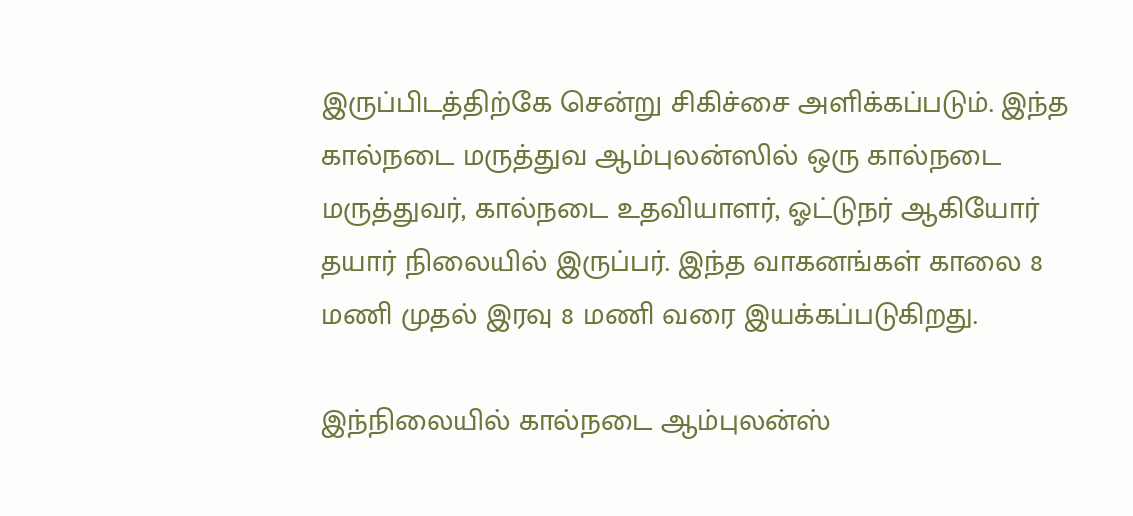இருப்பிடத்திற்கே சென்று சிகிச்சை அளிக்கப்படும். இந்த கால்நடை மருத்துவ ஆம்புலன்ஸில் ஒரு கால்நடை மருத்துவர், கால்நடை உதவியாளர், ஓட்டுநர் ஆகியோர் தயார் நிலையில் இருப்பர். இந்த வாகனங்கள் காலை 8 மணி முதல் இரவு 8 மணி வரை இயக்கப்படுகிறது.

இந்நிலையில் கால்நடை ஆம்புலன்ஸ்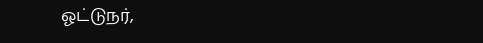ஓட்டுநர்,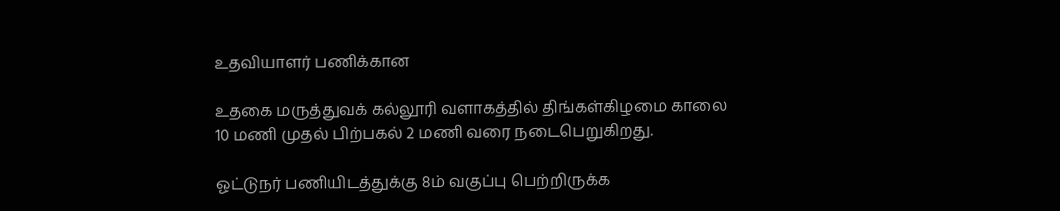உதவியாளர் பணிக்கான

உதகை மருத்துவக் கல்லூரி வளாகத்தில் திங்கள்கிழமை காலை 10 மணி முதல் பிற்பகல் 2 மணி வரை நடைபெறுகிறது.

ஓட்டுநர் பணியிடத்துக்கு 8ம் வகுப்பு பெற்றிருக்க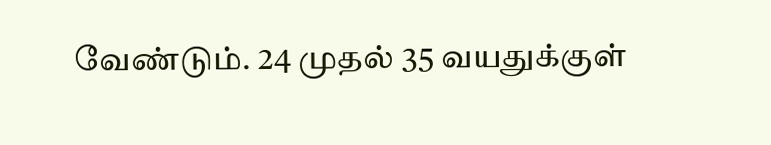வேண்டும். 24 முதல் 35 வயதுக்குள்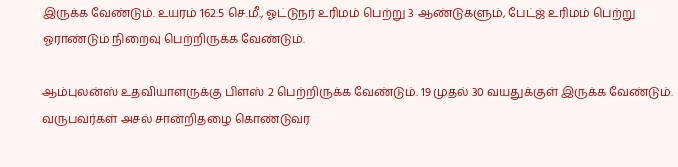இருக்க வேண்டும். உயரம் 162.5 செ.மீ., ஓட்டுநர் உரிமம் பெற்று 3 ஆண்டுகளும், பேட்ஜ் உரிமம் பெற்று ஓராண்டும் நிறைவு பெற்றிருக்க வேண்டும்.

ஆம்புலன்ஸ் உதவியாளருக்கு பிளஸ் 2 பெற்றிருக்க வேண்டும். 19 முதல் 30 வயதுக்குள் இருக்க வேண்டும். வருபவர்கள் அசல் சான்றிதழை கொண்டுவர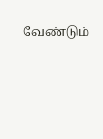வேண்டும்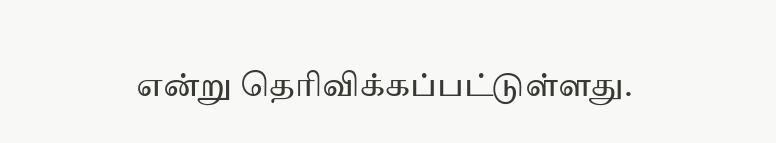என்று தெரிவிக்கப்பட்டுள்ளது.